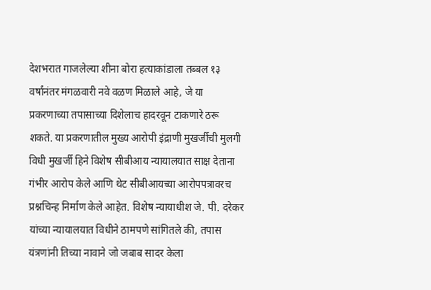देशभरात गाजलेल्या शीना बोरा हत्याकांडाला तब्बल १३ वर्षांनंतर मंगळवारी नवे वळण मिळाले आहे, जे या प्रकरणाच्या तपासाच्या दिशेलाच हादरवून टाकणारे ठरू शकते. या प्रकरणातील मुख्य आरोपी इंद्राणी मुखर्जीची मुलगी विधी मुखर्जी हिने विशेष सीबीआय न्यायालयात साक्ष देताना गंभीर आरोप केले आणि थेट सीबीआयच्या आरोपपत्रावरच प्रश्नचिन्ह निर्माण केले आहेत. विशेष न्यायाधीश जे. पी. दरेकर यांच्या न्यायालयात विधीने ठामपणे सांगितले की, तपास यंत्रणांनी तिच्या नावाने जो जबाब सादर केला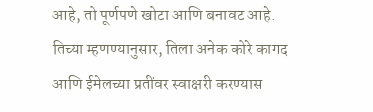आहे, तो पूर्णपणे खोटा आणि बनावट आहे. तिच्या म्हणण्यानुसार, तिला अनेक कोरे कागद आणि ईमेलच्या प्रतींवर स्वाक्षरी करण्यास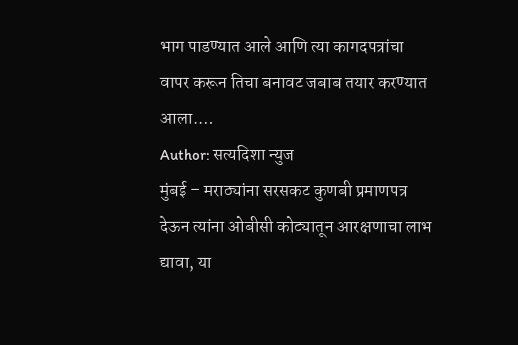भाग पाडण्यात आले आणि त्या कागदपत्रांचा वापर करून तिचा बनावट जबाब तयार करण्यात आला.…
Author: सत्यदिशा न्युज
मुंबई – मराठ्यांना सरसकट कुणबी प्रमाणपत्र देऊन त्यांना ओबीसी कोट्यातून आरक्षणाचा लाभ द्यावा, या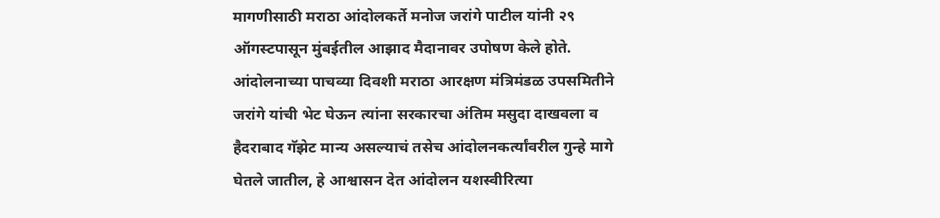मागणीसाठी मराठा आंदोलकर्ते मनोज जरांगे पाटील यांनी २९ ऑगस्टपासून मुंबईतील आझाद मैदानावर उपोषण केले होते. आंदोलनाच्या पाचव्या दिवशी मराठा आरक्षण मंत्रिमंडळ उपसमितीने जरांगे यांची भेट घेऊन त्यांना सरकारचा अंतिम मसुदा दाखवला व हैदराबाद गॅझेट मान्य असल्याचं तसेच आंदोलनकर्त्यांवरील गुन्हे मागे घेतले जातील, हे आश्वासन देत आंदोलन यशस्वीरित्या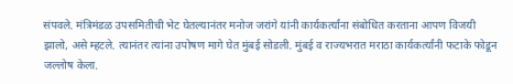संपवले. मंत्रिमंडळ उपसमितीची भेट घेतल्यानंतर मनोज जरांगे यांनी कार्यकर्त्यांना संबोधित करताना आपण विजयी झालो, असे म्हटले. त्यानंतर त्यांना उपोषण मागे घेत मुंबई सोडली. मुंबई व राज्यभरात मराठा कार्यकर्त्यांनी फटाके फोडून जल्लोष केला.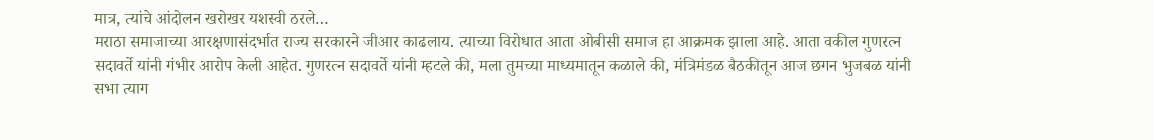मात्र, त्यांचे आंदोलन खरोखर यशस्वी ठरले…
मराठा समाजाच्या आरक्षणासंदर्भात राज्य सरकारने जीआर काढलाय. त्याच्या विरोधात आता ओबीसी समाज हा आक्रमक झाला आहे. आता वकील गुणरत्न सदावर्ते यांनी गंभीर आरोप केली आहेत. गुणरत्न सदावर्ते यांनी म्हटले की, मला तुमच्या माध्यमातून कळाले की, मंत्रिमंडळ बैठकीतून आज छगन भुजबळ यांनी सभा त्याग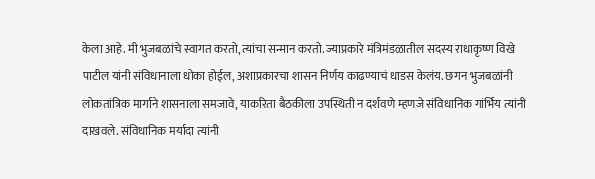केला आहे. मी भुजबळांचे स्वागत करतो, त्यांचा सन्मान करतो. ज्याप्रकारे मंत्रिमंडळातील सदस्य राधाकृष्ण विखे पाटील यांनी संविधानाला धोका होईल, अशाप्रकारचा शासन निर्णय काढण्याचं धाडस केलंय. छगन भुजबळांनी लोकतांत्रिक मार्गाने शासनाला समजावे, याकरिता बैठकीला उपस्थिती न दर्शवणे म्हणजे संविधानिक गांर्भिय त्यांनी दाखवले. संविधानिक मर्यादा त्यांनी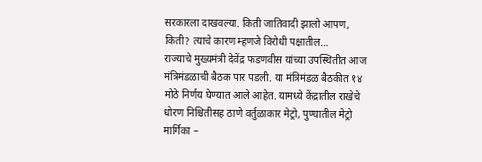सरकारला दाखवल्या. किती जातिवादी झालो आपण, किती? त्याचे कारण म्हणजे विरोधी पक्षातील…
राज्याचे मुख्यमंत्री देवेंद्र फडणवीस यांच्या उपस्थितीत आज मंत्रिमंडळाची बैठक पार पडली. या मंत्रिमंडळ बैठकीत १४ मोठे निर्णय घेण्यात आले आहेत. यामध्ये केंद्रातील राखेचे धोरण निश्चितीसह ठाणे वर्तुळाकार मेट्रो, पुण्यातील मेट्रो मार्गिका –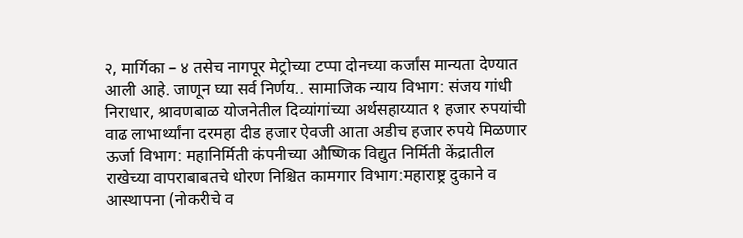२, मार्गिका – ४ तसेच नागपूर मेट्रोच्या टप्पा दोनच्या कर्जांस मान्यता देण्यात आली आहे. जाणून घ्या सर्व निर्णय.. सामाजिक न्याय विभाग: संजय गांधी निराधार, श्रावणबाळ योजनेतील दिव्यांगांच्या अर्थसहाय्यात १ हजार रुपयांची वाढ लाभार्थ्यांना दरमहा दीड हजार ऐवजी आता अडीच हजार रुपये मिळणार ऊर्जा विभाग: महानिर्मिती कंपनीच्या औष्णिक विद्युत निर्मिती केंद्रातील राखेच्या वापराबाबतचे धोरण निश्चित कामगार विभाग:महाराष्ट्र दुकाने व आस्थापना (नोकरीचे व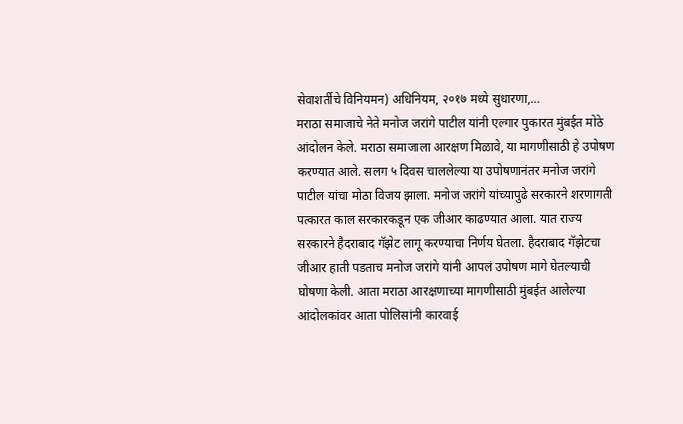सेवाशर्तीचे विनियमन) अधिनियम, २०१७ मध्ये सुधारणा,…
मराठा समाजाचे नेते मनोज जरांगे पाटील यांनी एल्गार पुकारत मुंबईत मोठे आंदोलन केले. मराठा समाजाला आरक्षण मिळावे, या मागणीसाठी हे उपोषण करण्यात आले. सलग ५ दिवस चाललेल्या या उपोषणानंतर मनोज जरांगे पाटील यांचा मोठा विजय झाला. मनोज जरांगे यांच्यापुढे सरकारने शरणागती पत्कारत काल सरकारकडून एक जीआर काढण्यात आला. यात राज्य सरकारने हैदराबाद गॅझेट लागू करण्याचा निर्णय घेतला. हैदराबाद गॅझेटचा जीआर हाती पडताच मनोज जरांगे यांनी आपलं उपोषण मागे घेतल्याची घोषणा केली. आता मराठा आरक्षणाच्या मागणीसाठी मुंबईत आलेल्या आंदोलकांवर आता पोलिसांनी कारवाई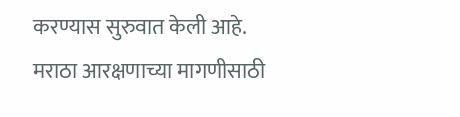करण्यास सुरुवात केली आहे. मराठा आरक्षणाच्या मागणीसाठी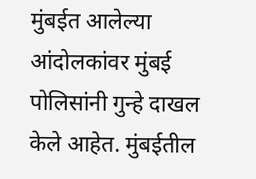मुंबईत आलेल्या आंदोलकांवर मुंबई पोलिसांनी गुन्हे दाखल केले आहेत. मुंबईतील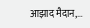आझाद मैदान,…